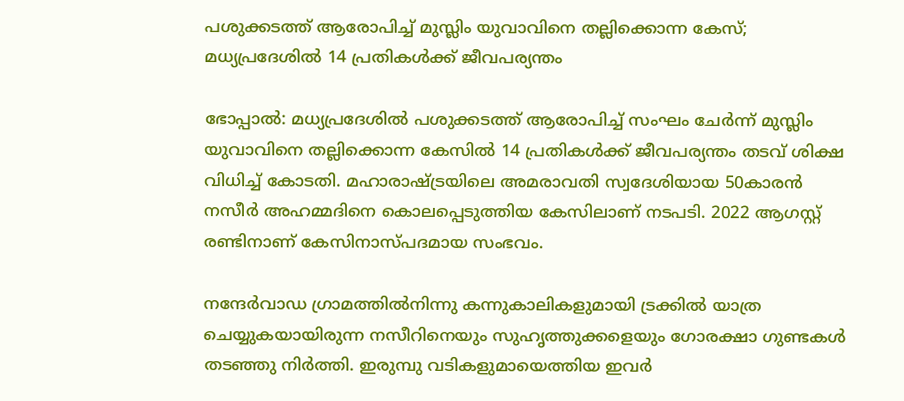പശുക്കടത്ത് ആരോപിച്ച് മുസ്ലിം യുവാവിനെ തല്ലിക്കൊന്ന കേസ്; മധ്യപ്രദേശിൽ 14 പ്രതികൾക്ക് ജീവപര്യന്തം

ഭോപ്പാൽ: മധ്യപ്രദേശിൽ പശുക്കടത്ത് ആരോപിച്ച് സംഘം ചേർന്ന് മുസ്ലിം യുവാവിനെ തല്ലിക്കൊന്ന കേസിൽ 14 പ്രതികൾക്ക് ജീവപര്യന്തം തടവ് ശിക്ഷ വിധിച്ച് കോടതി. മഹാരാഷ്ട്രയിലെ അമരാവതി സ്വദേശിയായ 50കാരൻ നസീർ അഹമ്മദിനെ കൊലപ്പെടുത്തിയ കേസിലാണ് നടപടി. 2022 ആഗസ്റ്റ് രണ്ടിനാണ് കേസിനാസ്പദമായ സംഭവം.

നന്ദേർവാഡ ഗ്രാമത്തിൽനിന്നു കന്നുകാലികളുമായി ട്രക്കിൽ യാത്ര ചെയ്യുകയായിരുന്ന നസീറിനെയും സുഹൃത്തുക്കളെയും ഗോരക്ഷാ ഗുണ്ടകൾ തടഞ്ഞു നിർത്തി. ഇരുമ്പു വടികളുമായെത്തിയ ഇവർ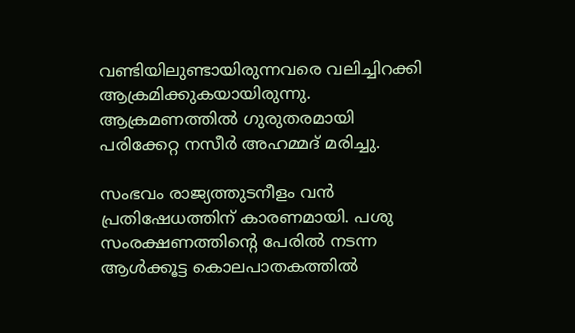വണ്ടിയിലുണ്ടായിരുന്നവരെ വലിച്ചിറക്കി ആക്രമിക്കുകയായിരുന്നു. ആക്രമണത്തിൽ ഗുരുതരമായി പരിക്കേറ്റ നസീർ അഹമ്മദ് മരിച്ചു.

സംഭവം രാജ്യത്തുടനീളം വൻ പ്രതിഷേധത്തിന് കാരണമായി. പശു സംരക്ഷണത്തിന്‍റെ പേരിൽ നടന്ന ആൾക്കൂട്ട കൊലപാതകത്തിൽ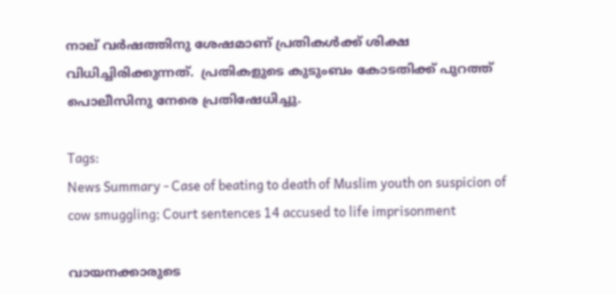നാല് വർഷത്തിനു ശേഷമാണ് പ്രതികൾക്ക് ശിക്ഷ വിധിച്ചിരിക്കുന്നത്.  പ്രതികളുടെ കുടുംബം കോടതിക്ക് പുറത്ത് പൊലീസിനു നേരെ പ്രതിഷേധിച്ചു.

Tags:
News Summary - Case of beating to death of Muslim youth on suspicion of cow smuggling; Court sentences 14 accused to life imprisonment

വായനക്കാരുടെ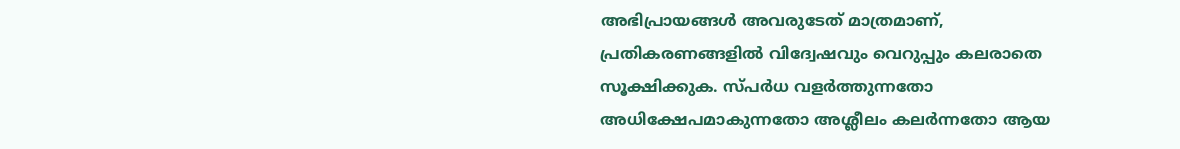അഭിപ്രായങ്ങള്‍ അവരുടേത് മാത്രമാണ്, പ്രതികരണങ്ങളിൽ വിദ്വേഷവും വെറുപ്പും കലരാതെ സൂക്ഷിക്കുക. സ്പർധ വളർത്തുന്നതോ അധിക്ഷേപമാകുന്നതോ അശ്ലീലം കലർന്നതോ ആയ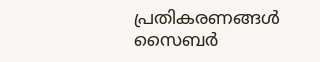പ്രതികരണങ്ങൾ സൈബർ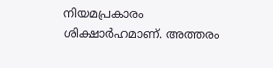നിയമപ്രകാരം ശിക്ഷാർഹമാണ്. അത്തരം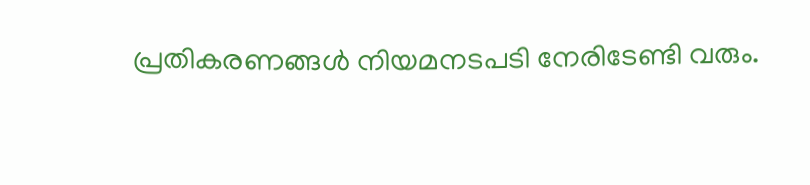പ്രതികരണങ്ങൾ നിയമനടപടി നേരിടേണ്ടി വരും.